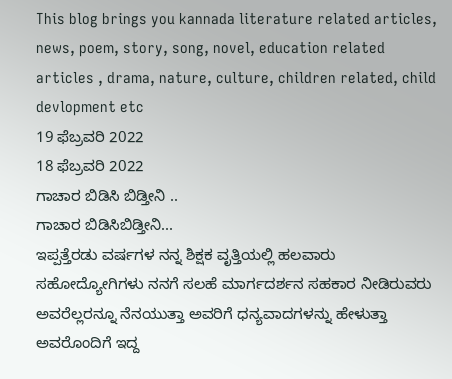This blog brings you kannada literature related articles, news, poem, story, song, novel, education related articles , drama, nature, culture, children related, child devlopment etc
19 ಫೆಬ್ರವರಿ 2022
18 ಫೆಬ್ರವರಿ 2022
ಗಾಚಾರ ಬಿಡಿಸಿ ಬಿಡ್ತೀನಿ ..
ಗಾಚಾರ ಬಿಡಿಸಿಬಿಡ್ತೀನಿ...
ಇಪ್ಪತ್ತೆರಡು ವರ್ಷಗಳ ನನ್ನ ಶಿಕ್ಷಕ ವೃತ್ತಿಯಲ್ಲಿ ಹಲವಾರು ಸಹೋದ್ಯೋಗಿಗಳು ನನಗೆ ಸಲಹೆ ಮಾರ್ಗದರ್ಶನ ಸಹಕಾರ ನೀಡಿರುವರು ಅವರೆಲ್ಲರನ್ನೂ ನೆನಯುತ್ತಾ ಅವರಿಗೆ ಧನ್ಯವಾದಗಳನ್ನು ಹೇಳುತ್ತಾ ಅವರೊಂದಿಗೆ ಇದ್ದ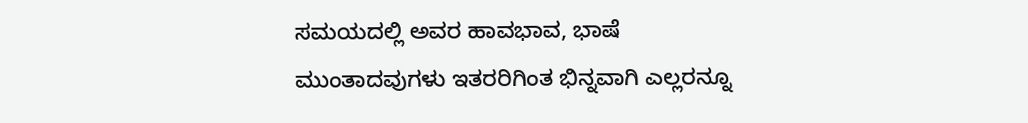ಸಮಯದಲ್ಲಿ ಅವರ ಹಾವಭಾವ, ಭಾಷೆ ಮುಂತಾದವುಗಳು ಇತರರಿಗಿಂತ ಭಿನ್ನವಾಗಿ ಎಲ್ಲರನ್ನೂ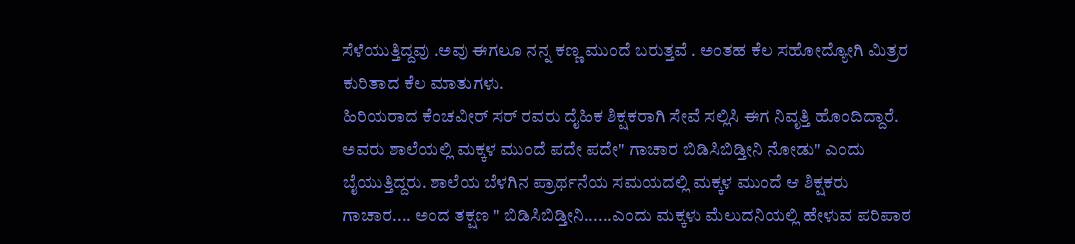ಸೆಳೆಯುತ್ತಿದ್ದವು .ಅವು ಈಗಲೂ ನನ್ನ ಕಣ್ಣ ಮುಂದೆ ಬರುತ್ತವೆ . ಅಂತಹ ಕೆಲ ಸಹೋದ್ಯೋಗಿ ಮಿತ್ರರ ಕುರಿತಾದ ಕೆಲ ಮಾತುಗಳು.
ಹಿರಿಯರಾದ ಕೆಂಚವೀರ್ ಸರ್ ರವರು ದೈಹಿಕ ಶಿಕ್ಷಕರಾಗಿ ಸೇವೆ ಸಲ್ಲಿಸಿ ಈಗ ನಿವೃತ್ತಿ ಹೊಂದಿದ್ದಾರೆ. ಅವರು ಶಾಲೆಯಲ್ಲಿ ಮಕ್ಕಳ ಮುಂದೆ ಪದೇ ಪದೇ" ಗಾಚಾರ ಬಿಡಿಸಿಬಿಡ್ತೀನಿ ನೋಡು" ಎಂದು ಬೈಯುತ್ತಿದ್ದರು. ಶಾಲೆಯ ಬೆಳಗಿನ ಪ್ರಾರ್ಥನೆಯ ಸಮಯದಲ್ಲಿ ಮಕ್ಕಳ ಮುಂದೆ ಆ ಶಿಕ್ಷಕರು ಗಾಚಾರ.... ಅಂದ ತಕ್ಷಣ " ಬಿಡಿಸಿಬಿಡ್ತೀನಿ......ಎಂದು ಮಕ್ಕಳು ಮೆಲುದನಿಯಲ್ಲಿ ಹೇಳುವ ಪರಿಪಾಠ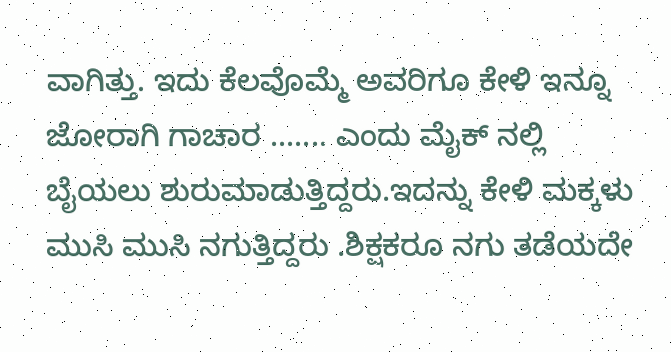ವಾಗಿತ್ತು. ಇದು ಕೆಲವೊಮ್ಮೆ ಅವರಿಗೂ ಕೇಳಿ ಇನ್ನೂ ಜೋರಾಗಿ ಗಾಚಾರ ....... ಎಂದು ಮೈಕ್ ನಲ್ಲಿ ಬೈಯಲು ಶುರುಮಾಡುತ್ತಿದ್ದರು.ಇದನ್ನು ಕೇಳಿ ಮಕ್ಕಳು ಮುಸಿ ಮುಸಿ ನಗುತ್ತಿದ್ದರು .ಶಿಕ್ಷಕರೂ ನಗು ತಡೆಯದೇ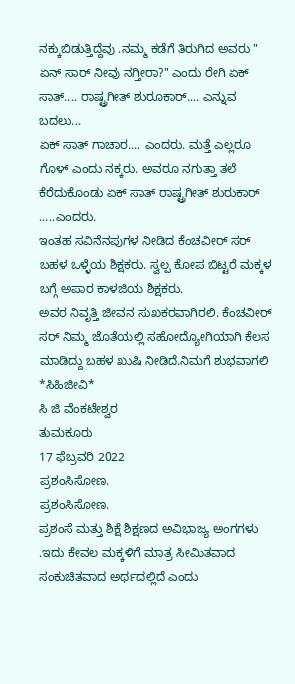ನಕ್ಕುಬಿಡುತ್ತಿದ್ದೆವು .ನಮ್ಮ ಕಡೆಗೆ ತಿರುಗಿದ ಅವರು " ಏನ್ ಸಾರ್ ನೀವು ನಗ್ತೀರಾ?" ಎಂದು ರೇಗಿ ಏಕ್ ಸಾತ್.... ರಾಷ್ಟ್ರಗೀತ್ ಶುರೂಕಾರ್.... ಎನ್ನುವ ಬದಲು...
ಏಕ್ ಸಾತ್ ಗಾಚಾರ.... ಎಂದರು. ಮತ್ತೆ ಎಲ್ಲರೂ ಗೊಳ್ ಎಂದು ನಕ್ಕರು. ಅವರೂ ನಗುತ್ತಾ ತಲೆ ಕೆರೆದುಕೊಂಡು ಏಕ್ ಸಾತ್ ರಾಷ್ಟ್ರಗೀತ್ ಶುರುಕಾರ್ .....ಎಂದರು.
ಇಂತಹ ಸವಿನೆನಪುಗಳ ನೀಡಿದ ಕೆಂಚವೀರ್ ಸರ್ ಬಹಳ ಒಳ್ಳೆಯ ಶಿಕ್ಷಕರು. ಸ್ವಲ್ಪ ಕೋಪ ಬಿಟ್ಟರೆ ಮಕ್ಕಳ ಬಗ್ಗೆ ಅಪಾರ ಕಾಳಜಿಯ ಶಿಕ್ಷಕರು.
ಅವರ ನಿವೃತ್ತಿ ಜೀವನ ಸುಖಕರವಾಗಿರಲಿ. ಕೆಂಚವೀರ್ ಸರ್ ನಿಮ್ಮ ಜೊತೆಯಲ್ಲಿ ಸಹೋದ್ಯೋಗಿಯಾಗಿ ಕೆಲಸ ಮಾಡಿದ್ದು ಬಹಳ ಖುಷಿ ನೀಡಿದೆ.ನಿಮಗೆ ಶುಭವಾಗಲಿ
*ಸಿಹಿಜೀವಿ*
ಸಿ ಜಿ ವೆಂಕಟೇಶ್ವರ
ತುಮಕೂರು
17 ಫೆಬ್ರವರಿ 2022
ಪ್ರಶಂಸಿಸೋಣ.
ಪ್ರಶಂಸಿಸೋಣ.
ಪ್ರಶಂಸೆ ಮತ್ತು ಶಿಕ್ಷೆ ಶಿಕ್ಷಣದ ಅವಿಭಾಜ್ಯ ಅಂಗಗಳು .ಇದು ಕೇವಲ ಮಕ್ಕಳಿಗೆ ಮಾತ್ರ ಸೀಮಿತವಾದ ಸಂಕುಚಿತವಾದ ಅರ್ಥದಲ್ಲಿದೆ ಎಂದು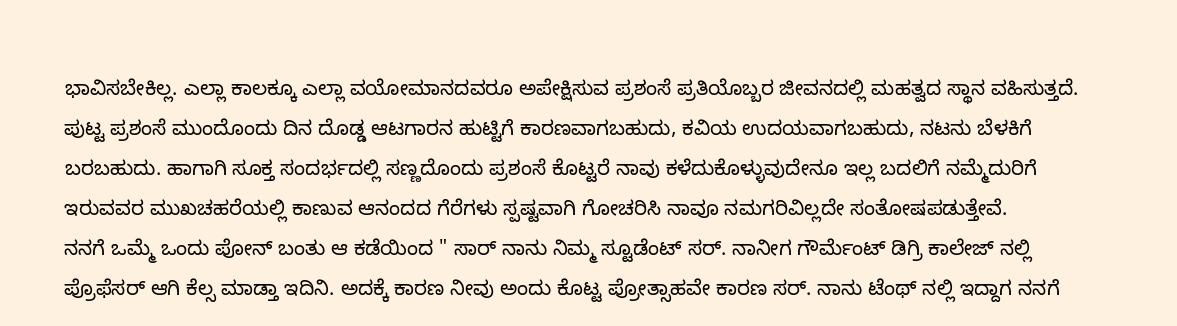ಭಾವಿಸಬೇಕಿಲ್ಲ. ಎಲ್ಲಾ ಕಾಲಕ್ಕೂ ಎಲ್ಲಾ ವಯೋಮಾನದವರೂ ಅಪೇಕ್ಷಿಸುವ ಪ್ರಶಂಸೆ ಪ್ರತಿಯೊಬ್ಬರ ಜೀವನದಲ್ಲಿ ಮಹತ್ವದ ಸ್ಥಾನ ವಹಿಸುತ್ತದೆ. ಪುಟ್ಟ ಪ್ರಶಂಸೆ ಮುಂದೊಂದು ದಿನ ದೊಡ್ಡ ಆಟಗಾರನ ಹುಟ್ಟಿಗೆ ಕಾರಣವಾಗಬಹುದು, ಕವಿಯ ಉದಯವಾಗಬಹುದು, ನಟನು ಬೆಳಕಿಗೆ ಬರಬಹುದು. ಹಾಗಾಗಿ ಸೂಕ್ತ ಸಂದರ್ಭದಲ್ಲಿ ಸಣ್ಣದೊಂದು ಪ್ರಶಂಸೆ ಕೊಟ್ಟರೆ ನಾವು ಕಳೆದುಕೊಳ್ಳುವುದೇನೂ ಇಲ್ಲ ಬದಲಿಗೆ ನಮ್ಮೆದುರಿಗೆ ಇರುವವರ ಮುಖಚಹರೆಯಲ್ಲಿ ಕಾಣುವ ಆನಂದದ ಗೆರೆಗಳು ಸ್ಪಷ್ಟವಾಗಿ ಗೋಚರಿಸಿ ನಾವೂ ನಮಗರಿವಿಲ್ಲದೇ ಸಂತೋಷಪಡುತ್ತೇವೆ.
ನನಗೆ ಒಮ್ಮೆ ಒಂದು ಪೋನ್ ಬಂತು ಆ ಕಡೆಯಿಂದ " ಸಾರ್ ನಾನು ನಿಮ್ಮ ಸ್ಟೂಡೆಂಟ್ ಸರ್. ನಾನೀಗ ಗೌರ್ಮೆಂಟ್ ಡಿಗ್ರಿ ಕಾಲೇಜ್ ನಲ್ಲಿ ಪ್ರೊಫೆಸರ್ ಆಗಿ ಕೆಲ್ಸ ಮಾಡ್ತಾ ಇದಿನಿ. ಅದಕ್ಕೆ ಕಾರಣ ನೀವು ಅಂದು ಕೊಟ್ಟ ಪ್ರೋತ್ಸಾಹವೇ ಕಾರಣ ಸರ್. ನಾನು ಟೆಂಥ್ ನಲ್ಲಿ ಇದ್ದಾಗ ನನಗೆ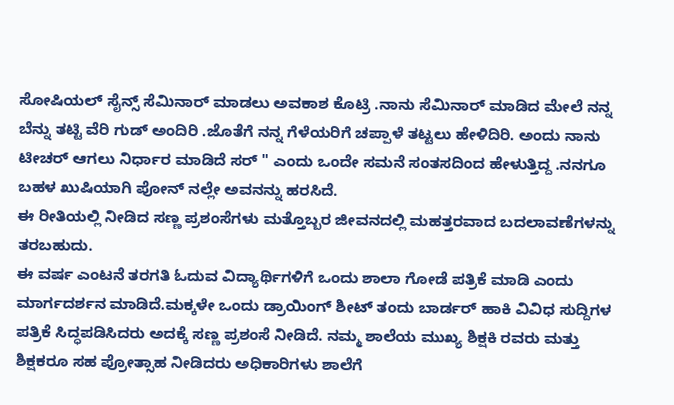ಸೋಷಿಯಲ್ ಸೈನ್ಸ್ ಸೆಮಿನಾರ್ ಮಾಡಲು ಅವಕಾಶ ಕೊಟ್ರಿ .ನಾನು ಸೆಮಿನಾರ್ ಮಾಡಿದ ಮೇಲೆ ನನ್ನ ಬೆನ್ನು ತಟ್ಟಿ ವೆರಿ ಗುಡ್ ಅಂದಿರಿ .ಜೊತೆಗೆ ನನ್ನ ಗೆಳೆಯರಿಗೆ ಚಪ್ಪಾಳೆ ತಟ್ಟಲು ಹೇಳಿದಿರಿ. ಅಂದು ನಾನು ಟೀಚರ್ ಆಗಲು ನಿರ್ಧಾರ ಮಾಡಿದೆ ಸರ್ " ಎಂದು ಒಂದೇ ಸಮನೆ ಸಂತಸದಿಂದ ಹೇಳುತ್ತಿದ್ದ .ನನಗೂ ಬಹಳ ಖುಷಿಯಾಗಿ ಪೋನ್ ನಲ್ಲೇ ಅವನನ್ನು ಹರಸಿದೆ.
ಈ ರೀತಿಯಲ್ಲಿ ನೀಡಿದ ಸಣ್ಣ ಪ್ರಶಂಸೆಗಳು ಮತ್ತೊಬ್ಬರ ಜೀವನದಲ್ಲಿ ಮಹತ್ತರವಾದ ಬದಲಾವಣೆಗಳನ್ನು ತರಬಹುದು.
ಈ ವರ್ಷ ಎಂಟನೆ ತರಗತಿ ಓದುವ ವಿದ್ಯಾರ್ಥಿಗಳಿಗೆ ಒಂದು ಶಾಲಾ ಗೋಡೆ ಪತ್ರಿಕೆ ಮಾಡಿ ಎಂದು ಮಾರ್ಗದರ್ಶನ ಮಾಡಿದೆ.ಮಕ್ಕಳೇ ಒಂದು ಡ್ರಾಯಿಂಗ್ ಶೀಟ್ ತಂದು ಬಾರ್ಡರ್ ಹಾಕಿ ವಿವಿಧ ಸುದ್ದಿಗಳ ಪತ್ರಿಕೆ ಸಿದ್ಧಪಡಿಸಿದರು ಅದಕ್ಕೆ ಸಣ್ಣ ಪ್ರಶಂಸೆ ನೀಡಿದೆ. ನಮ್ಮ ಶಾಲೆಯ ಮುಖ್ಯ ಶಿಕ್ಷಕಿ ರವರು ಮತ್ತು ಶಿಕ್ಷಕರೂ ಸಹ ಪ್ರೋತ್ಸಾಹ ನೀಡಿದರು ಅಧಿಕಾರಿಗಳು ಶಾಲೆಗೆ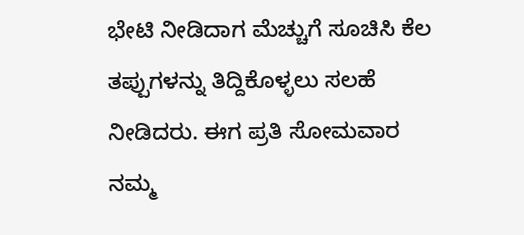ಭೇಟಿ ನೀಡಿದಾಗ ಮೆಚ್ಚುಗೆ ಸೂಚಿಸಿ ಕೆಲ ತಪ್ಪುಗಳನ್ನು ತಿದ್ದಿಕೊಳ್ಳಲು ಸಲಹೆ ನೀಡಿದರು. ಈಗ ಪ್ರತಿ ಸೋಮವಾರ ನಮ್ಮ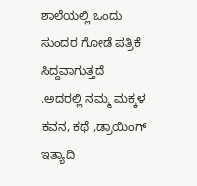ಶಾಲೆಯಲ್ಲಿ ಒಂದು ಸುಂದರ ಗೋಡೆ ಪತ್ರಿಕೆ ಸಿದ್ದವಾಗುತ್ತದೆ .ಅದರಲ್ಲಿ ನಮ್ಮ ಮಕ್ಕಳ ಕವನ, ಕಥೆ ,ಡ್ರಾಯಿಂಗ್ ಇತ್ಯಾದಿ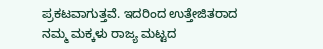ಪ್ರಕಟವಾಗುತ್ತವೆ. ಇದರಿಂದ ಉತ್ತೇಜಿತರಾದ ನಮ್ಮ ಮಕ್ಕಳು ರಾಜ್ಯ ಮಟ್ಟದ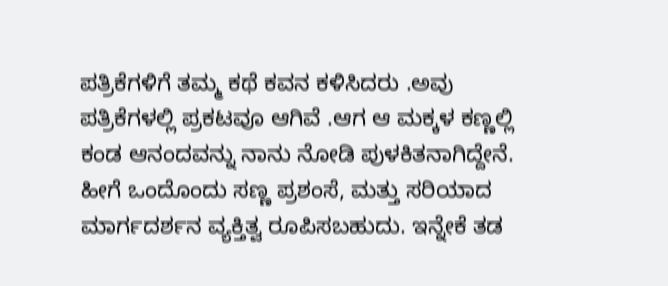ಪತ್ರಿಕೆಗಳಿಗೆ ತಮ್ಮ ಕಥೆ ಕವನ ಕಳಿಸಿದರು .ಅವು ಪತ್ರಿಕೆಗಳಲ್ಲಿ ಪ್ರಕಟವೂ ಆಗಿವೆ .ಆಗ ಆ ಮಕ್ಕಳ ಕಣ್ಣಲ್ಲಿ ಕಂಡ ಆನಂದವನ್ನು ನಾನು ನೋಡಿ ಪುಳಕಿತನಾಗಿದ್ದೇನೆ.
ಹೀಗೆ ಒಂದೊಂದು ಸಣ್ಣ ಪ್ರಶಂಸೆ, ಮತ್ತು ಸರಿಯಾದ ಮಾರ್ಗದರ್ಶನ ವ್ಯಕ್ತಿತ್ವ ರೂಪಿಸಬಹುದು. ಇನ್ನೇಕೆ ತಡ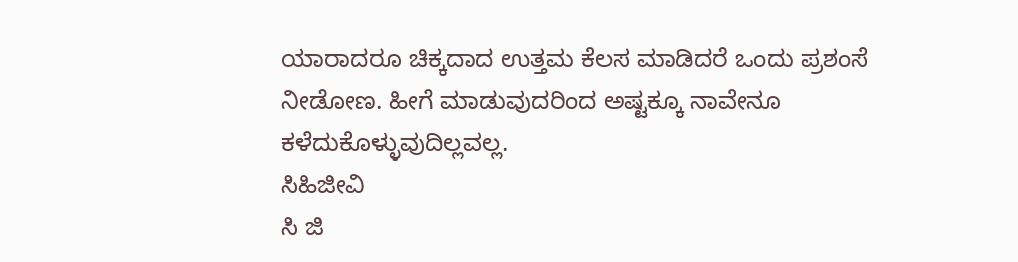ಯಾರಾದರೂ ಚಿಕ್ಕದಾದ ಉತ್ತಮ ಕೆಲಸ ಮಾಡಿದರೆ ಒಂದು ಪ್ರಶಂಸೆ ನೀಡೋಣ. ಹೀಗೆ ಮಾಡುವುದರಿಂದ ಅಷ್ಟಕ್ಕೂ ನಾವೇನೂ ಕಳೆದುಕೊಳ್ಳುವುದಿಲ್ಲವಲ್ಲ.
ಸಿಹಿಜೀವಿ
ಸಿ ಜಿ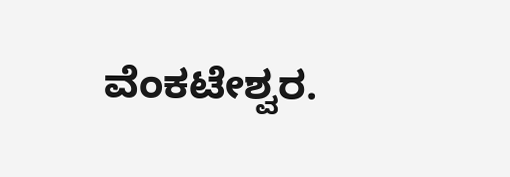ವೆಂಕಟೇಶ್ವರ.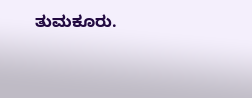ತುಮಕೂರು.